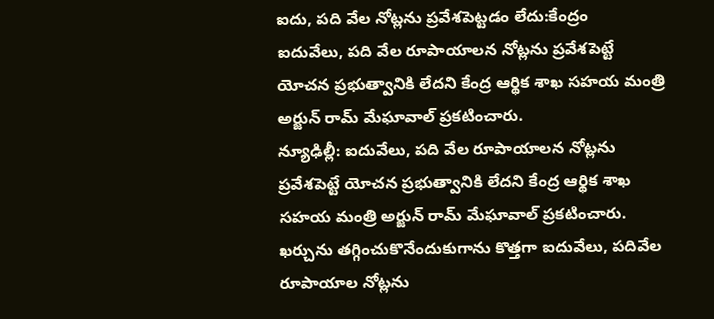ఐదు, పది వేల నోట్లను ప్రవేశపెట్టడం లేదు:కేంద్రం
ఐదువేలు, పది వేల రూపాయాలన నోట్లను ప్రవేశపెట్టే యోచన ప్రభుత్వానికి లేదని కేంద్ర ఆర్థిక శాఖ సహయ మంత్రి అర్జున్ రామ్ మేఘావాల్ ప్రకటించారు.
న్యూఢిల్లీ: ఐదువేలు, పది వేల రూపాయాలన నోట్లను ప్రవేశపెట్టే యోచన ప్రభుత్వానికి లేదని కేంద్ర ఆర్థిక శాఖ సహయ మంత్రి అర్జున్ రామ్ మేఘావాల్ ప్రకటించారు.
ఖర్చును తగ్గించుకొనేందుకుగాను కొత్తగా ఐదువేలు, పదివేల రూపాయాల నోట్లను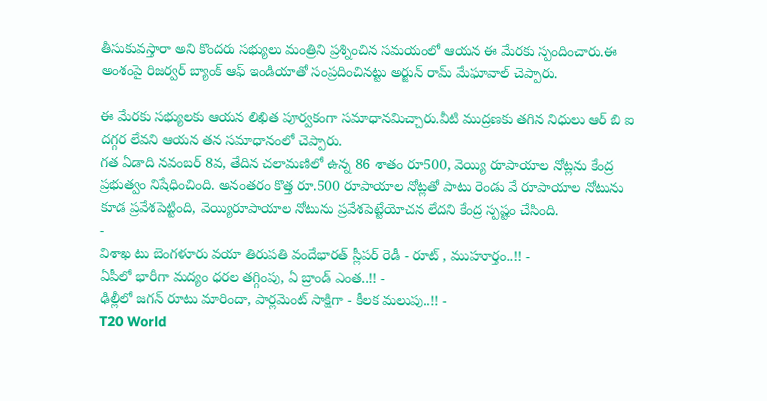తీసుకువస్తారా అని కొందరు సభ్యులు మంత్రిని ప్రశ్నించిన సమయంలో ఆయన ఈ మేరకు స్పందించారు.ఈ అంశంపై రిజర్వర్ బ్యాంక్ ఆఫ్ ఇండియాతో సంప్రదించినట్టు అర్జున్ రామ్ మేఘావాల్ చెప్పారు.

ఈ మేరకు సభ్యులకు ఆయన లిఖిత పూర్వకంగా సమాధానమిచ్చారు.వీటి ముద్రణకు తగిన నిధులు ఆర్ బి ఐ దగ్గర లేవని ఆయన తన సమాధానంలో చెప్పారు.
గత ఏడాది నవంబర్ 8వ, తేదిన చలామణిలో ఉన్న 86 శాతం రూ500, వెయ్యి రూపాయాల నోట్లను కేంద్ర ప్రభుత్వం నిషేధించింది. అనంతరం కొత్త రూ.500 రూపాయాల నోట్లతో పాటు రెండు వే రూపాయాల నోటును కూడ ప్రవేశపెట్టింది, వెయ్యిరూపాయాల నోటును ప్రవేశపెట్టేయోచన లేదని కేంద్ర స్పష్టం చేసింది.
-
విశాఖ టు బెంగళూరు వయా తిరుపతి వందేభారత్ స్లీపర్ రెడీ - రూట్ , ముహూర్తం..!! -
ఏపీలో భారీగా మద్యం ధరల తగ్గింపు, ఏ బ్రాండ్ ఎంత..!! -
ఢిల్లీలో జగన్ రూటు మారిందా, పార్లమెంట్ సాక్షిగా - కీలక మలుపు..!! -
T20 World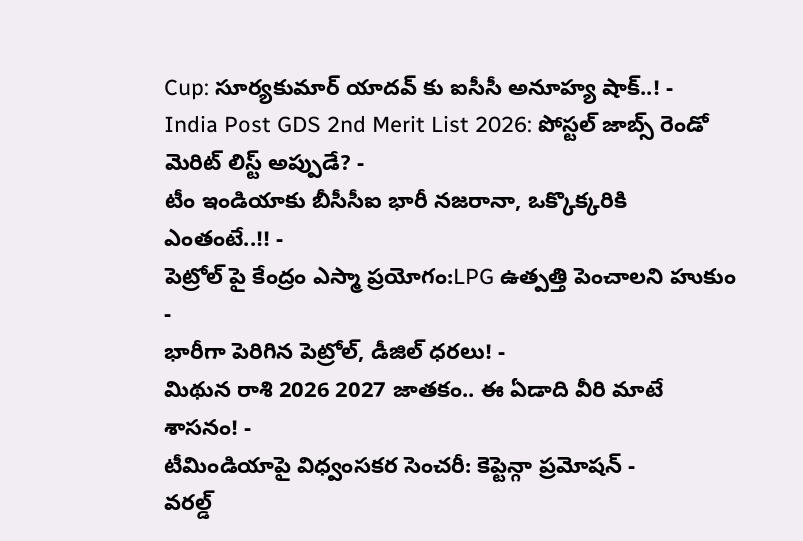Cup: సూర్యకుమార్ యాదవ్ కు ఐసీసీ అనూహ్య షాక్..! -
India Post GDS 2nd Merit List 2026: పోస్టల్ జాబ్స్ రెండో మెరిట్ లిస్ట్ అప్పుడే? -
టీం ఇండియాకు బీసీసీఐ భారీ నజరానా, ఒక్కొక్కరికి ఎంతంటే..!! -
పెట్రోల్ పై కేంద్రం ఎస్మా ప్రయోగం:LPG ఉత్పత్తి పెంచాలని హుకుం -
భారీగా పెరిగిన పెట్రోల్, డీజిల్ ధరలు! -
మిథున రాశి 2026 2027 జాతకం.. ఈ ఏడాది వీరి మాటే శాసనం! -
టీమిండియాపై విధ్వంసకర సెంచరీ: కెప్టెన్గా ప్రమోషన్ -
వరల్డ్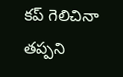కప్ గెలిచినా తప్పని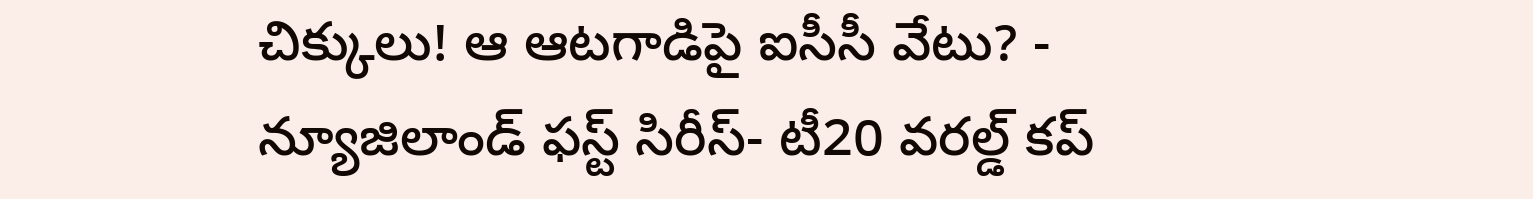చిక్కులు! ఆ ఆటగాడిపై ఐసీసీ వేటు? -
న్యూజిలాండ్ ఫస్ట్ సిరీస్- టీ20 వరల్డ్ కప్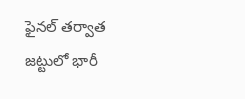ఫైనల్ తర్వాత జట్టులో భారీ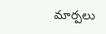మార్పలు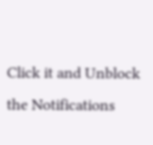Click it and Unblock the Notifications